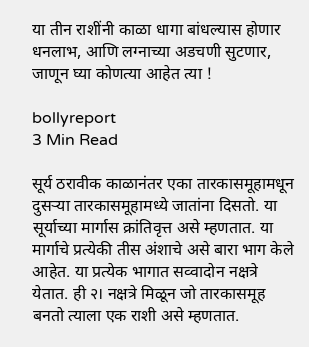या तीन राशींनी काळा धागा बांधल्यास होणार धनलाभ, आणि लग्नाच्या अडचणी सुटणार, जाणून घ्या कोणत्या आहेत त्या !

bollyreport
3 Min Read

सूर्य ठरावीक काळानंतर एका तारकासमूहामधून दुसऱ्या तारकासमूहामध्ये जातांना दिसतो. या सूर्याच्या मार्गास क्रांतिवृत्त असे म्हणतात. या मार्गाचे प्रत्येकी तीस अंशाचे असे बारा भाग केले आहेत. या प्रत्येक भागात सव्वादोन नक्षत्रे येतात. ही २। नक्षत्रे मिळून जो तारकासमूह बनतो त्याला एक राशी असे म्हणतात.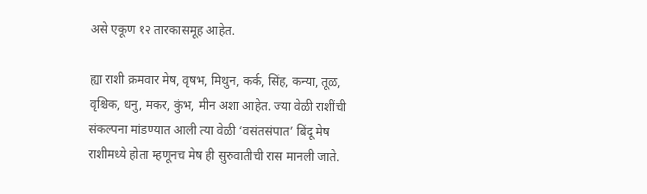असे एकूण १२ तारकासमूह आहेत.

ह्या राशी क्रमवार मेष, वृषभ, मिथुन, कर्क, सिंह, कन्या, तूळ, वृश्चिक, धनु, मकर, कुंभ, मीन अशा आहेत. ज्या वेळी राशींची संकल्पना मांडण्यात आली त्या वेळी ‘वसंतसंपात’ बिंदू मेष राशीमध्ये होता म्हणूनच मेष ही सुरुवातीची रास मानली जाते.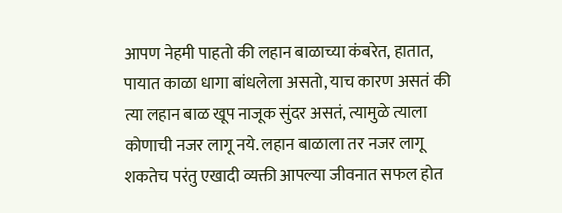आपण नेहमी पाहतो की लहान बाळाच्या कंबरेत, हातात, पायात काळा धागा बांधलेला असतो, याच कारण असतं की त्या लहान बाळ खूप नाजूक सुंदर असतं, त्यामुळे त्याला कोणाची नजर लागू नये. लहान बाळाला तर नजर लागू शकतेच परंतु एखादी व्यक्ती आपल्या जीवनात सफल होत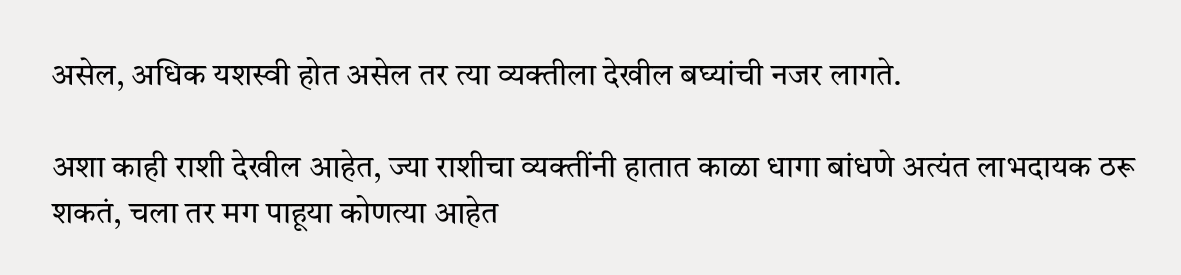असेल, अधिक यशस्वी होत असेल तर त्या व्यक्तीला देखील बघ्यांची नजर लागते.

अशा काही राशी देखील आहेत, ज्या राशीचा व्यक्तींनी हातात काळा धागा बांधणे अत्यंत लाभदायक ठरू शकतं, चला तर मग पाहूया कोणत्या आहेत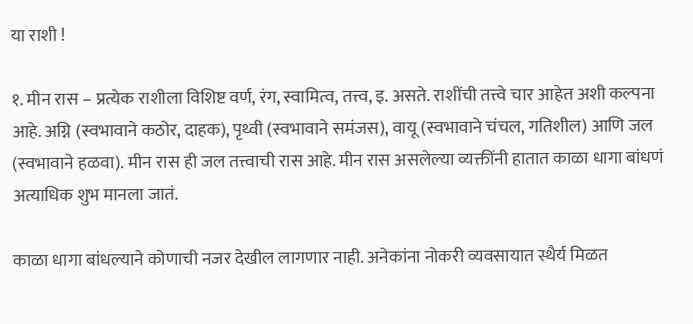या राशी !

१. मीन रास – प्रत्येक राशीला विशिष्ट वर्ण, रंग, स्वामित्व, तत्त्व, इ. असते. राशींची तत्त्वे चार आहेत अशी कल्पना आहे. अग्नि (स्वभावाने कठोर, दाहक), पृथ्वी (स्वभावाने समंजस), वायू (स्वभावाने चंचल, गतिशील) आणि जल (स्वभावाने हळवा). मीन रास ही जल तत्त्वाची रास आहे. मीन रास असलेल्या व्यक्तींनी हातात काळा धागा बांधणं अत्याधिक शुभ मानला जातं.

काळा धागा बांधल्याने कोणाची नजर देखील लागणार नाही. अनेकांना नोकरी व्यवसायात स्थैर्य मिळत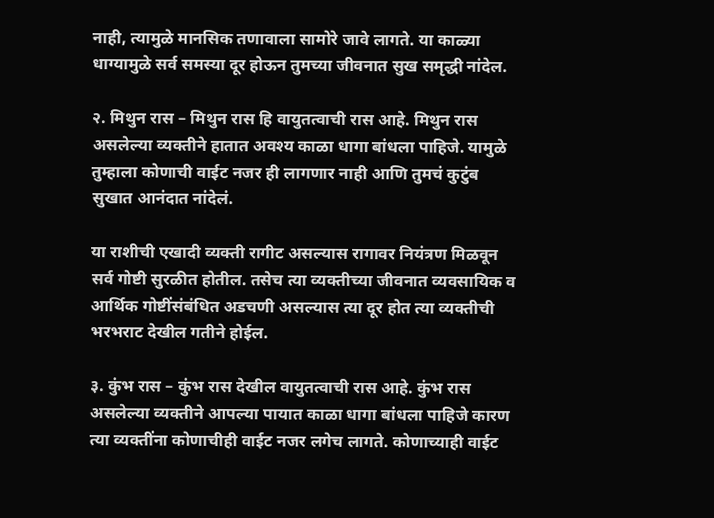नाही, त्यामुळे मानसिक तणावाला सामोरे जावे लागते. या काळ्या धाग्यामुळे सर्व समस्या दूर होऊन तुमच्या जीवनात सुख समृद्धी नांदेल.

२. मिथुन रास – मिथुन रास हि वायुतत्वाची रास आहे. मिथुन रास असलेल्या व्यक्तीने हातात अवश्‍य काळा धागा बांधला पाहिजे. यामुळे तुम्हाला कोणाची वाईट नजर ही लागणार नाही आणि तुमचं कुटुंब सुखात आनंदात नांदेलं.

या राशीची एखादी व्यक्ती रागीट असल्यास रागावर नियंत्रण मिळवून सर्व गोष्टी सुरळीत होतील. तसेच त्या व्यक्तीच्या जीवनात व्यवसायिक व आर्थिक गोष्टींसंबंधित अडचणी असल्यास त्या दूर होत त्या व्यक्तीची भरभराट देखील गतीने होईल.

३. कुंभ रास – कुंभ रास देखील वायुतत्वाची रास आहे. कुंभ रास असलेल्या व्यक्तीने आपल्या पायात काळा धागा बांधला पाहिजे कारण त्या व्यक्तींना कोणाचीही वाईट नजर लगेच लागते. कोणाच्याही वाईट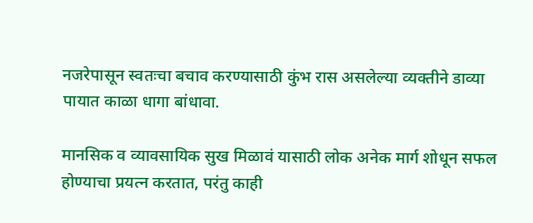नजरेपासून स्वतःचा बचाव करण्यासाठी कुंभ रास असलेल्या व्यक्तीने डाव्या पायात काळा धागा बांधावा.

मानसिक व व्यावसायिक सुख मिळावं यासाठी लोक अनेक मार्ग शोधून सफल होण्याचा प्रयत्न करतात, परंतु काही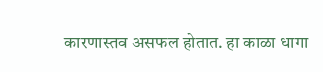कारणास्तव असफल होतात. हा काळा धागा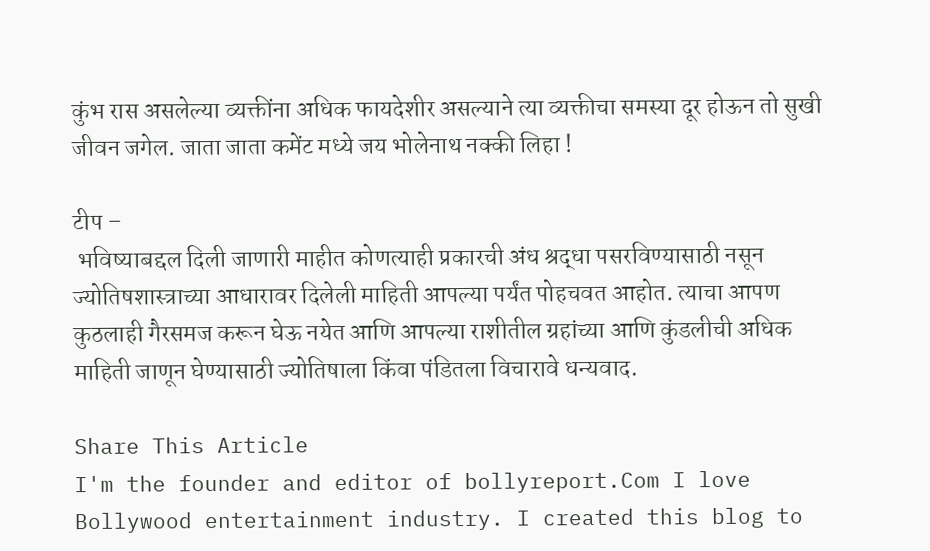कुंभ रास असलेल्या व्यक्तींना अधिक फायदेशीर असल्याने त्या व्यक्तीचा समस्या दूर होऊन तो सुखी जीवन जगेल. जाता जाता कमेंट मध्ये जय भोलेनाथ नक्की लिहा !

टीप –
 भविष्याबद्दल दिली जाणारी माहीत कोणत्याही प्रकारची अंध श्रद्धा पसरविण्यासाठी नसून ज्योतिषशास्त्राच्या आधारावर दिलेली माहिती आपल्या पर्यंत पोहचवत आहोत. त्याचा आपण कुठलाही गैरसमज करून घेऊ नयेत आणि आपल्या राशीतील ग्रहांच्या आणि कुंडलीची अधिक माहिती जाणून घेण्यासाठी ज्योतिषाला किंवा पंडितला विचारावे धन्यवाद.

Share This Article
I'm the founder and editor of bollyreport.Com I love Bollywood entertainment industry. I created this blog to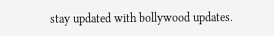stay updated with bollywood updates.